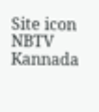Site icon NBTV Kannada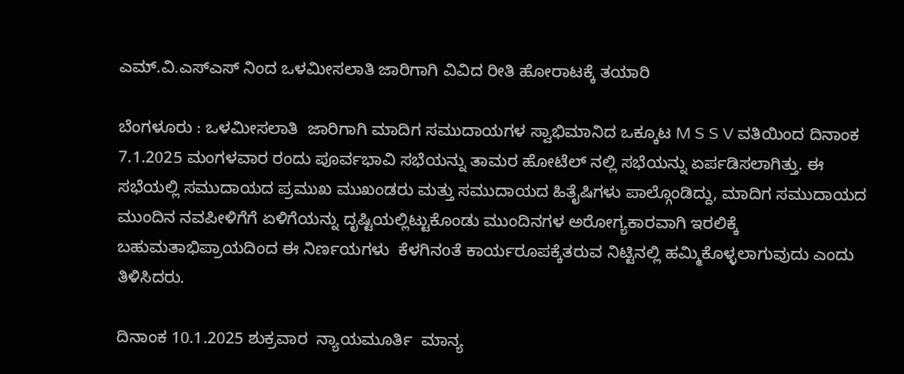ಎಮ್.ವಿ.ಎಸ್ಎಸ್‌ ನಿಂದ ಒಳಮೀಸಲಾತಿ ಜಾರಿಗಾಗಿ ವಿವಿದ ರೀತಿ ಹೋರಾಟಕ್ಕೆ ತಯಾರಿ

ಬೆಂಗಳೂರು : ಒಳಮೀಸಲಾತಿ  ಜಾರಿಗಾಗಿ ಮಾದಿಗ ಸಮುದಾಯಗಳ ಸ್ವಾಭಿಮಾನಿದ ಒಕ್ಕೂಟ M S S V ವತಿಯಿಂದ ದಿನಾಂಕ 7.1.2025 ಮಂಗಳವಾರ ರಂದು ಪೂರ್ವಭಾವಿ ಸಭೆಯನ್ನು ತಾಮರ ಹೋಟೆಲ್ ನಲ್ಲಿ ಸಭೆಯನ್ನು ಏರ್ಪಡಿಸಲಾಗಿತ್ತು. ಈ ಸಭೆಯಲ್ಲಿ ಸಮುದಾಯದ ಪ್ರಮುಖ ಮುಖಂಡರು ಮತ್ತು ಸಮುದಾಯದ ಹಿತೈಷಿಗಳು ಪಾಲ್ಗೊಂಡಿದ್ದು, ಮಾದಿಗ ಸಮುದಾಯದ ಮುಂದಿನ ನವಪೀಳಿಗೆಗೆ ಏಳಿಗೆಯನ್ನು ದೃಷ್ಟಿಯಲ್ಲಿಟ್ಟುಕೊಂಡು ಮುಂದಿನಗಳ ಅರೋಗ್ಯಕಾರವಾಗಿ ಇರಲಿಕ್ಕೆ ಬಹುಮತಾಭಿಪ್ರಾಯದಿಂದ ಈ ನಿರ್ಣಯಗಳು  ಕೆಳಗಿನoತೆ ಕಾರ್ಯರೂಪಕ್ಕೆತರುವ ನಿಟ್ಟಿನಲ್ಲಿ ಹಮ್ಮಿಕೊಳ್ಳಲಾಗುವುದು ಎಂದು ತಿಳಿಸಿದರು.

ದಿನಾಂಕ 10.1.2025 ಶುಕ್ರವಾರ  ನ್ಯಾಯಮೂರ್ತಿ  ಮಾನ್ಯ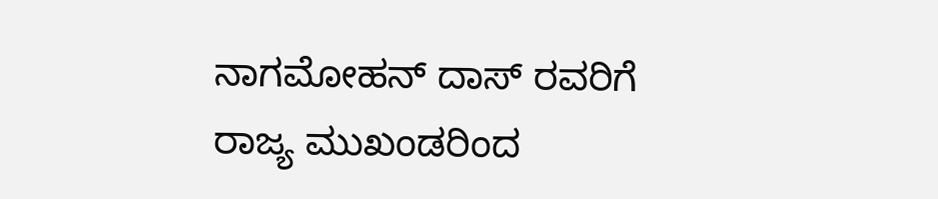ನಾಗಮೋಹನ್ ದಾಸ್ ರವರಿಗೆ ರಾಜ್ಯ ಮುಖಂಡರಿಂದ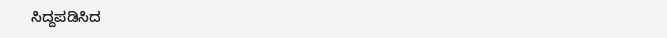ಸಿದ್ದಪಡಿಸಿದ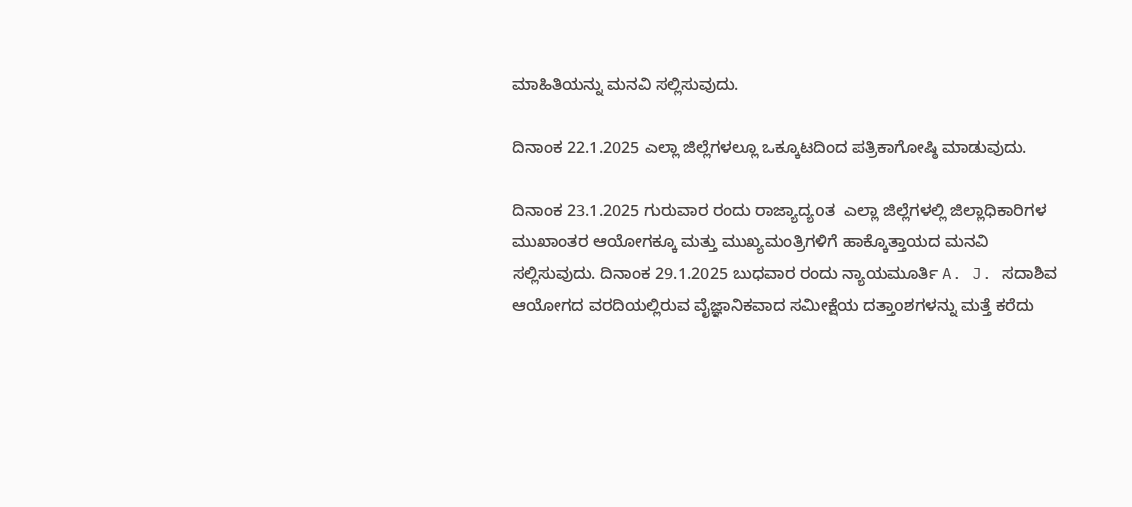ಮಾಹಿತಿಯನ್ನು ಮನವಿ ಸಲ್ಲಿಸುವುದು.

ದಿನಾಂಕ 22.1.2025 ಎಲ್ಲಾ ಜಿಲ್ಲೆಗಳಲ್ಲೂ ಒಕ್ಕೂಟದಿಂದ ಪತ್ರಿಕಾಗೋಷ್ಠಿ ಮಾಡುವುದು.

ದಿನಾಂಕ 23.1.2025 ಗುರುವಾರ ರಂದು ರಾಜ್ಯಾದ್ಯoತ  ಎಲ್ಲಾ ಜಿಲ್ಲೆಗಳಲ್ಲಿ ಜಿಲ್ಲಾಧಿಕಾರಿಗಳ ಮುಖಾಂತರ ಆಯೋಗಕ್ಕೂ ಮತ್ತು ಮುಖ್ಯಮಂತ್ರಿಗಳಿಗೆ ಹಾಕ್ಕೊತ್ತಾಯದ ಮನವಿ ಸಲ್ಲಿಸುವುದು. ದಿನಾಂಕ 29.1.2025 ಬುಧವಾರ ರಂದು ನ್ಯಾಯಮೂರ್ತಿ A. J. ಸದಾಶಿವ ಆಯೋಗದ ವರದಿಯಲ್ಲಿರುವ ವೈಜ್ಞಾನಿಕವಾದ ಸಮೀಕ್ಷೆಯ ದತ್ತಾoಶಗಳನ್ನು ಮತ್ತೆ ಕರೆದು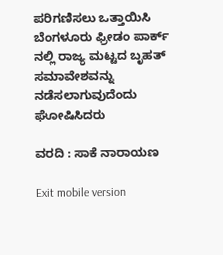ಪರಿಗಣಿಸಲು ಒತ್ತಾಯಿಸಿ ಬೆಂಗಳೂರು ಫ್ರೀಡಂ ಪಾರ್ಕ್ ನಲ್ಲಿ ರಾಜ್ಯ ಮಟ್ಟದ ಬೃಹತ್ ಸಮಾವೇಶವನ್ನು ನಡೆಸಲಾಗುವುದೆಂದು ಘೋಷಿಸಿದರು

ವರದಿ : ಸಾಕೆ ನಾರಾಯಣ

Exit mobile version